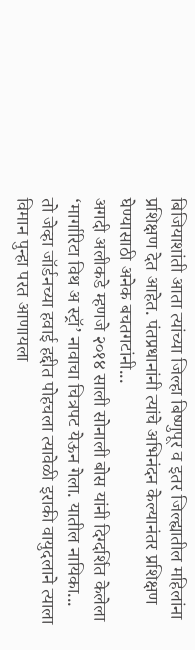बिजियाशांती आता त्यांच्या जिल्हा बिष्णुपूर व इतर जिल्ह्यातील महिलांना प्रशिक्षण देत आहेत. पंतप्रधानांनी त्यांचे अभिनंदन केल्यानंतर प्रशिक्षण घेण्यासाठी अनेक बचतगटांनी...
अगदी अलीकडे म्हणजे २०१४ साली सोनाली बोस यांनी दिग्दर्शित केलेला ‘मार्गारिटा विथ अ स्ट्रॉ’ नावाचा चित्रपट येऊन गेला. यातील नायिका...
तो जेव्हा जॉर्डनच्या हवाई हद्दीत पोहचला त्यावेळी इराकी वायुदलाने त्याला विमान पुन्हा परत आणायला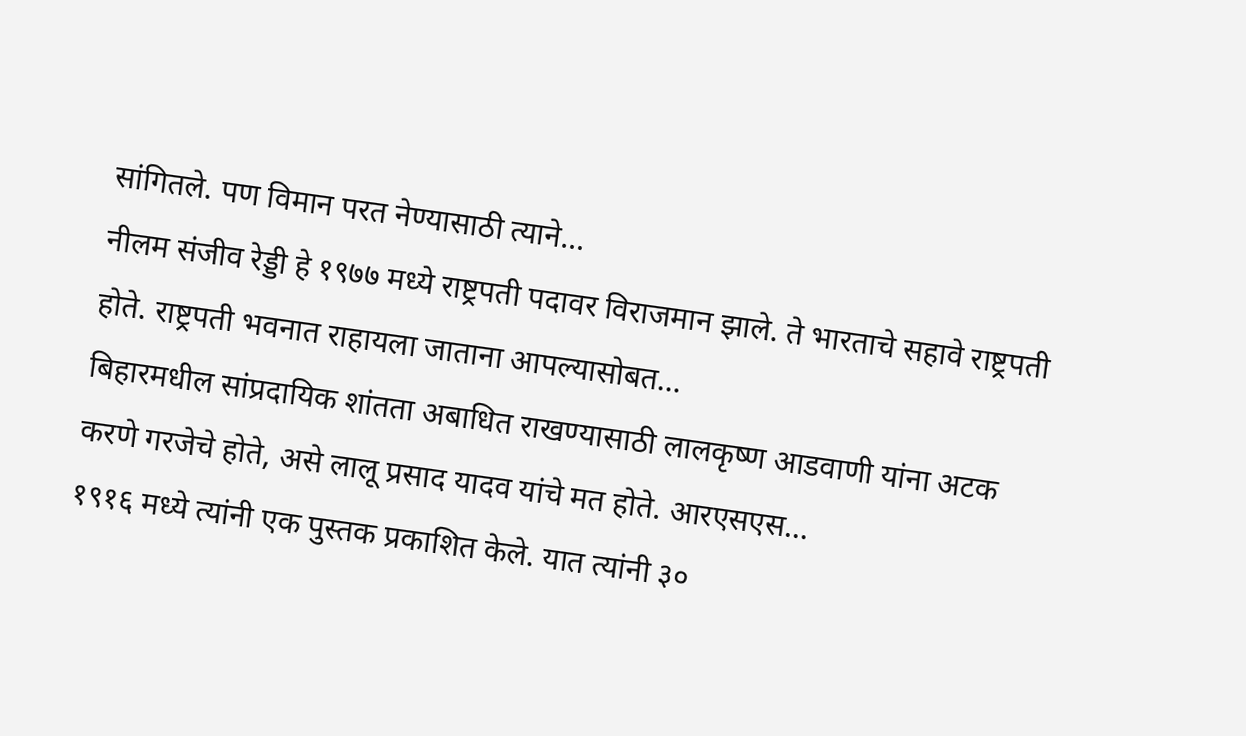सांगितले. पण विमान परत नेण्यासाठी त्याने...
नीलम संजीव रेड्डी हे १९७७ मध्ये राष्ट्रपती पदावर विराजमान झाले. ते भारताचे सहावे राष्ट्रपती होते. राष्ट्रपती भवनात राहायला जाताना आपल्यासोबत...
बिहारमधील सांप्रदायिक शांतता अबाधित राखण्यासाठी लालकृष्ण आडवाणी यांना अटक करणे गरजेचे होते, असे लालू प्रसाद यादव यांचे मत होते. आरएसएस...
१९१६ मध्ये त्यांनी एक पुस्तक प्रकाशित केले. यात त्यांनी ३०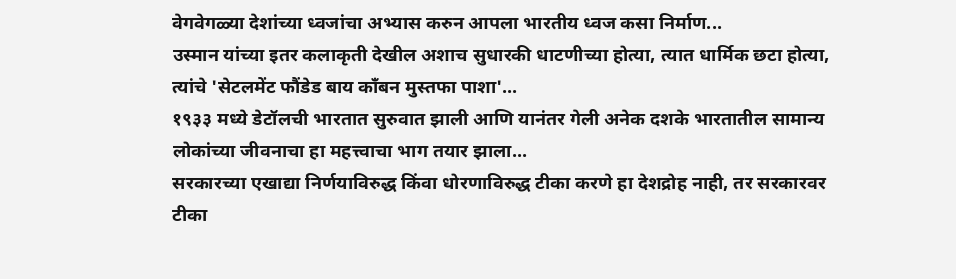वेगवेगळ्या देशांच्या ध्वजांचा अभ्यास करुन आपला भारतीय ध्वज कसा निर्माण...
उस्मान यांच्या इतर कलाकृती देखील अशाच सुधारकी धाटणीच्या होत्या, त्यात धार्मिक छटा होत्या, त्यांचे 'सेटलमेंट फौंडेड बाय काँबन मुस्तफा पाशा'...
१९३३ मध्ये डेटॉलची भारतात सुरुवात झाली आणि यानंतर गेली अनेक दशके भारतातील सामान्य लोकांच्या जीवनाचा हा महत्त्वाचा भाग तयार झाला...
सरकारच्या एखाद्या निर्णयाविरुद्ध किंवा धोरणाविरुद्ध टीका करणे हा देशद्रोह नाही, तर सरकारवर टीका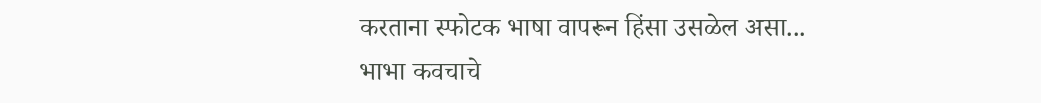करताना स्फोटक भाषा वापरून हिंसा उसळेल असा...
भाभा कवचाचे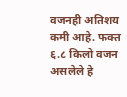वजनही अतिशय कमी आहे. फक्त ६.८ किलो वजन असलेले हे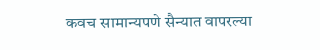कवच सामान्यपणे सैन्यात वापरल्या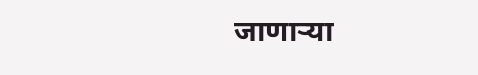जाणाऱ्या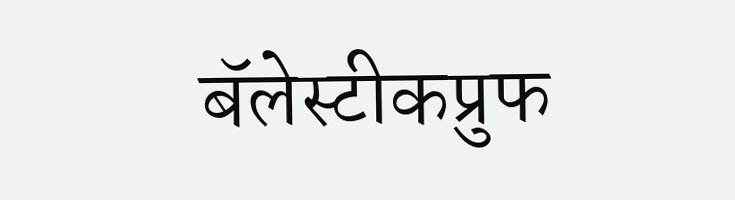बॅलेस्टीकप्रुफ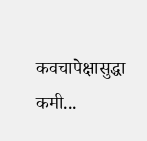कवचापेक्षासुद्धा कमी...